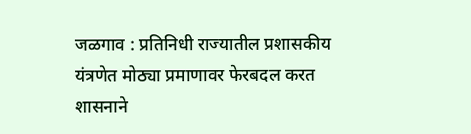जळगाव : प्रतिनिधी राज्यातील प्रशासकीय यंत्रणेत मोठ्या प्रमाणावर फेरबदल करत शासनाने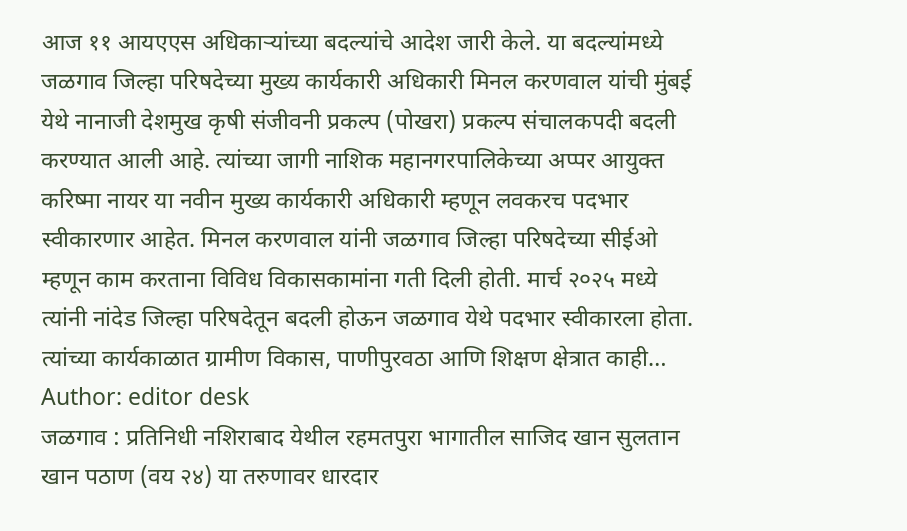आज ११ आयएएस अधिकाऱ्यांच्या बदल्यांचे आदेश जारी केले. या बदल्यांमध्ये जळगाव जिल्हा परिषदेच्या मुख्य कार्यकारी अधिकारी मिनल करणवाल यांची मुंबई येथे नानाजी देशमुख कृषी संजीवनी प्रकल्प (पोखरा) प्रकल्प संचालकपदी बदली करण्यात आली आहे. त्यांच्या जागी नाशिक महानगरपालिकेच्या अप्पर आयुक्त करिष्मा नायर या नवीन मुख्य कार्यकारी अधिकारी म्हणून लवकरच पदभार स्वीकारणार आहेत. मिनल करणवाल यांनी जळगाव जिल्हा परिषदेच्या सीईओ म्हणून काम करताना विविध विकासकामांना गती दिली होती. मार्च २०२५ मध्ये त्यांनी नांदेड जिल्हा परिषदेतून बदली होऊन जळगाव येथे पदभार स्वीकारला होता. त्यांच्या कार्यकाळात ग्रामीण विकास, पाणीपुरवठा आणि शिक्षण क्षेत्रात काही…
Author: editor desk
जळगाव : प्रतिनिधी नशिराबाद येथील रहमतपुरा भागातील साजिद खान सुलतान खान पठाण (वय २४) या तरुणावर धारदार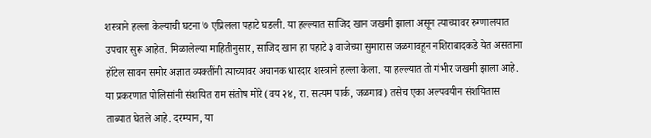शस्त्राने हल्ला केल्याची घटना ७ एप्रिलला पहाटे घडली. या हल्ल्यात साजिद खान जखमी झाला असून त्याच्यावर रुग्णालयात उपचार सुरू आहेत. मिळालेल्या माहितीनुसार, साजिद खान हा पहाटे ३ वाजेच्या सुमारास जळगावहून नशिराबादकडे येत असताना हॉटेल सावन समोर अज्ञात व्यक्तींनी त्याच्यावर अचानक धारदार शस्त्राने हल्ला केला. या हल्ल्यात तो गंभीर जखमी झाला आहे. या प्रकरणात पोलिसांनी संशयित राम संतोष मोरे (वय २४, रा. सत्यम पार्क, जळगाव) तसेच एका अल्पवयीन संशयितास ताब्यात घेतले आहे. दरम्यान, या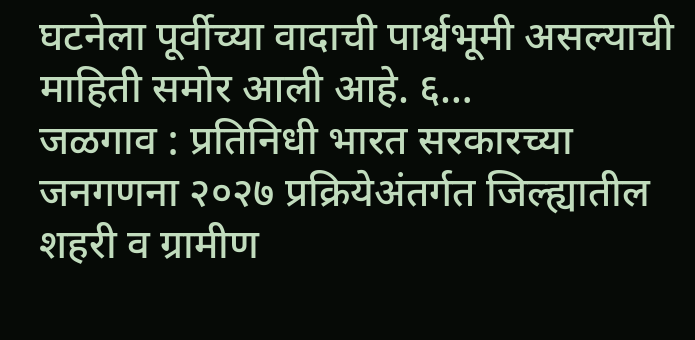घटनेला पूर्वीच्या वादाची पार्श्वभूमी असल्याची माहिती समोर आली आहे. ६…
जळगाव : प्रतिनिधी भारत सरकारच्या जनगणना २०२७ प्रक्रियेअंतर्गत जिल्ह्यातील शहरी व ग्रामीण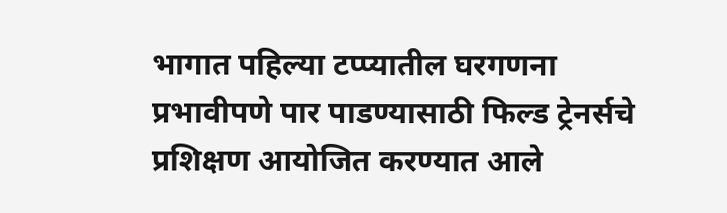भागात पहिल्या टप्प्यातील घरगणना प्रभावीपणे पार पाडण्यासाठी फिल्ड ट्रेनर्सचे प्रशिक्षण आयोजित करण्यात आले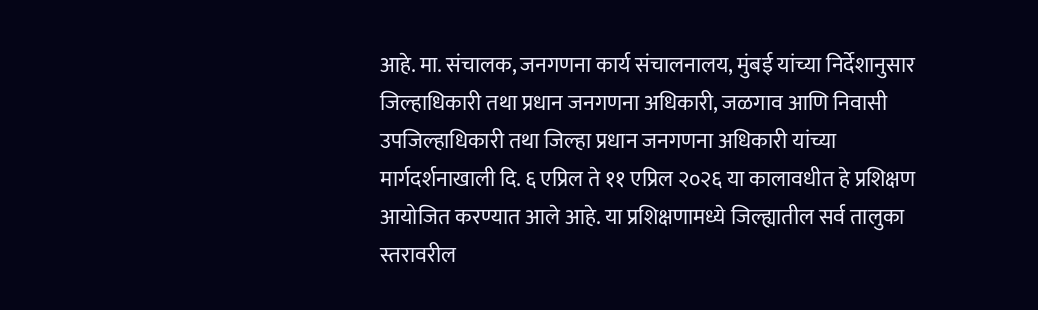आहे. मा. संचालक, जनगणना कार्य संचालनालय, मुंबई यांच्या निर्देशानुसार जिल्हाधिकारी तथा प्रधान जनगणना अधिकारी, जळगाव आणि निवासी उपजिल्हाधिकारी तथा जिल्हा प्रधान जनगणना अधिकारी यांच्या मार्गदर्शनाखाली दि. ६ एप्रिल ते ११ एप्रिल २०२६ या कालावधीत हे प्रशिक्षण आयोजित करण्यात आले आहे. या प्रशिक्षणामध्ये जिल्ह्यातील सर्व तालुका स्तरावरील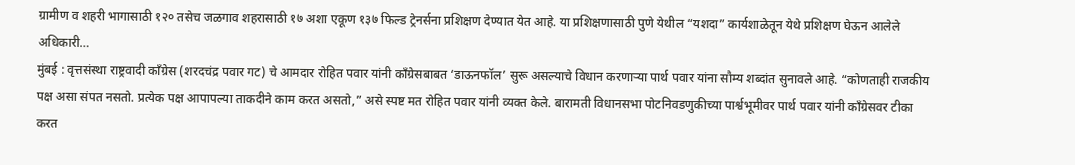ग्रामीण व शहरी भागासाठी १२० तसेच जळगाव शहरासाठी १७ अशा एकूण १३७ फिल्ड ट्रेनर्सना प्रशिक्षण देण्यात येत आहे. या प्रशिक्षणासाठी पुणे येथील “यशदा” कार्यशाळेतून येथे प्रशिक्षण घेऊन आलेले अधिकारी…
मुंबई : वृत्तसंस्था राष्ट्रवादी काँग्रेस (शरदचंद्र पवार गट) चे आमदार रोहित पवार यांनी काँग्रेसबाबत ‘डाऊनफॉल’ सुरू असल्याचे विधान करणाऱ्या पार्थ पवार यांना सौम्य शब्दांत सुनावले आहे. “कोणताही राजकीय पक्ष असा संपत नसतो. प्रत्येक पक्ष आपापल्या ताकदीने काम करत असतो,” असे स्पष्ट मत रोहित पवार यांनी व्यक्त केले. बारामती विधानसभा पोटनिवडणुकीच्या पार्श्वभूमीवर पार्थ पवार यांनी काँग्रेसवर टीका करत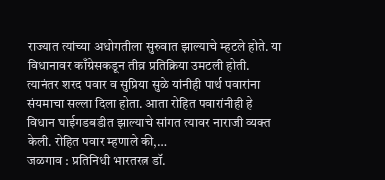राज्यात त्यांच्या अधोगतीला सुरुवात झाल्याचे म्हटले होते. या विधानावर काँग्रेसकडून तीव्र प्रतिक्रिया उमटली होती. त्यानंतर शरद पवार व सुप्रिया सुळे यांनीही पार्थ पवारांना संयमाचा सल्ला दिला होता. आता रोहित पवारांनीही हे विधान घाईगडबडीत झाल्याचे सांगत त्यावर नाराजी व्यक्त केली. रोहित पवार म्हणाले की,…
जळगाव : प्रतिनिधी भारतरत्न डॉ.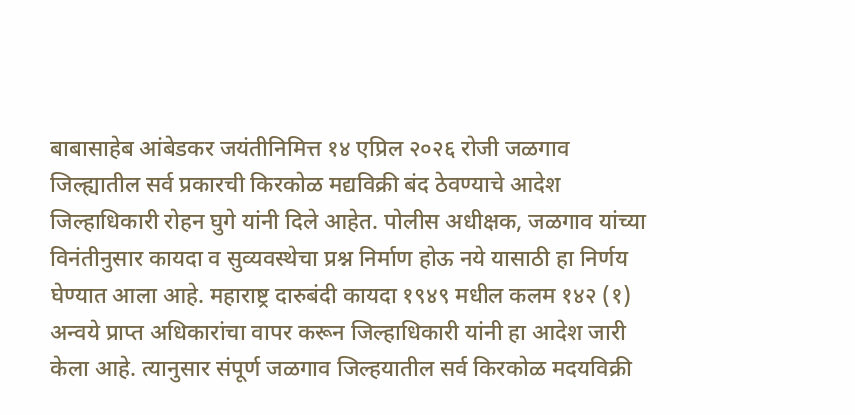बाबासाहेब आंबेडकर जयंतीनिमित्त १४ एप्रिल २०२६ रोजी जळगाव जिल्ह्यातील सर्व प्रकारची किरकोळ मद्यविक्री बंद ठेवण्याचे आदेश जिल्हाधिकारी रोहन घुगे यांनी दिले आहेत. पोलीस अधीक्षक, जळगाव यांच्या विनंतीनुसार कायदा व सुव्यवस्थेचा प्रश्न निर्माण होऊ नये यासाठी हा निर्णय घेण्यात आला आहे. महाराष्ट्र दारुबंदी कायदा १९४९ मधील कलम १४२ (१) अन्वये प्राप्त अधिकारांचा वापर करून जिल्हाधिकारी यांनी हा आदेश जारी केला आहे. त्यानुसार संपूर्ण जळगाव जिल्हयातील सर्व किरकोळ मदयविक्री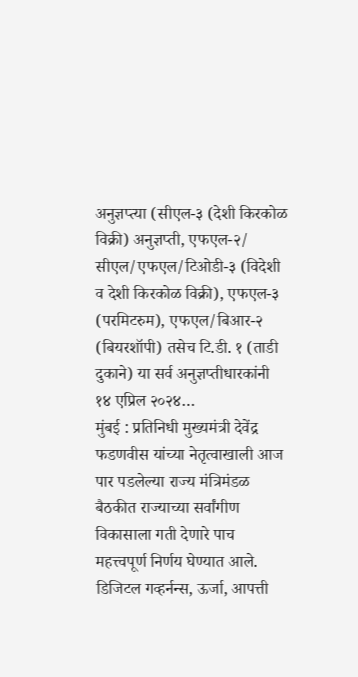अनुज्ञप्त्या (सीएल-३ (देशी किरकोळ विक्री) अनुज्ञप्ती, एफएल-२/ सीएल/एफएल/टिओडी-३ (विदेशी व देशी किरकोळ विक्री), एफएल-३ (परमिटरुम), एफएल/बिआर-२ (बियरशॉपी) तसेच टि.डी. १ (ताडी दुकाने) या सर्व अनुज्ञप्तीधारकांनी १४ एप्रिल २०२४…
मुंबई : प्रतिनिधी मुख्यमंत्री देवेंद्र फडणवीस यांच्या नेतृत्वाखाली आज पार पडलेल्या राज्य मंत्रिमंडळ बैठकीत राज्याच्या सर्वांगीण विकासाला गती देणारे पाच महत्त्वपूर्ण निर्णय घेण्यात आले. डिजिटल गव्हर्नन्स, ऊर्जा, आपत्ती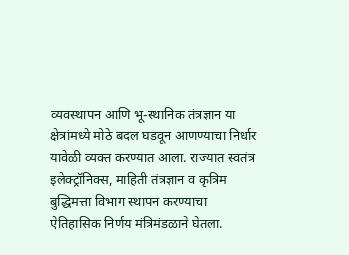व्यवस्थापन आणि भू-स्थानिक तंत्रज्ञान या क्षेत्रांमध्ये मोठे बदल घडवून आणण्याचा निर्धार यावेळी व्यक्त करण्यात आला. राज्यात स्वतंत्र इलेक्ट्रॉनिक्स, माहिती तंत्रज्ञान व कृत्रिम बुद्धिमत्ता विभाग स्थापन करण्याचा ऐतिहासिक निर्णय मंत्रिमंडळाने घेतला.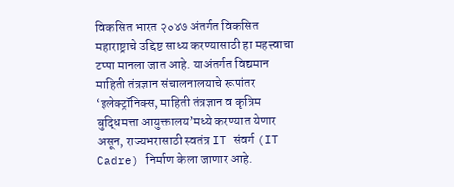विकसित भारत २०४७ अंतर्गत विकसित महाराष्ट्राचे उद्दिष्ट साध्य करण्यासाठी हा महत्त्वाचा टप्पा मानला जात आहे. याअंतर्गत विद्यमान माहिती तंत्रज्ञान संचालनालयाचे रूपांतर ‘इलेक्ट्रॉनिक्स, माहिती तंत्रज्ञान व कृत्रिम बुद्धिमत्ता आयुक्तालय’मध्ये करण्यात येणार असून, राज्यभरासाठी स्वतंत्र IT संवर्ग (IT Cadre) निर्माण केला जाणार आहे.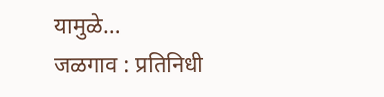यामुळे…
जळगाव : प्रतिनिधी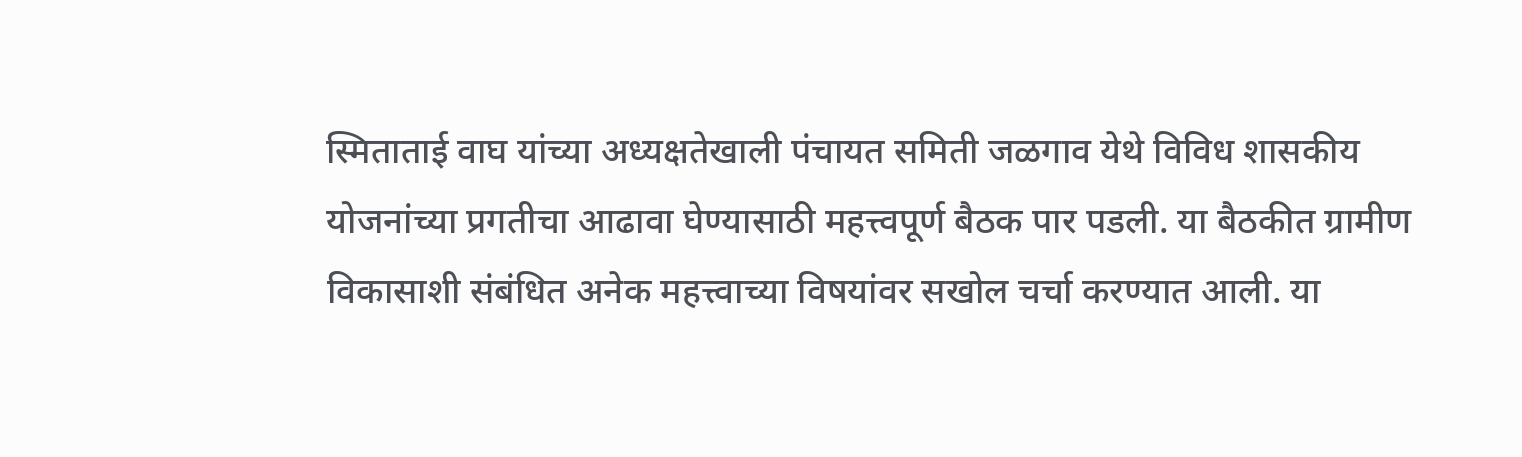स्मिताताई वाघ यांच्या अध्यक्षतेखाली पंचायत समिती जळगाव येथे विविध शासकीय योजनांच्या प्रगतीचा आढावा घेण्यासाठी महत्त्वपूर्ण बैठक पार पडली. या बैठकीत ग्रामीण विकासाशी संबंधित अनेक महत्त्वाच्या विषयांवर सखोल चर्चा करण्यात आली. या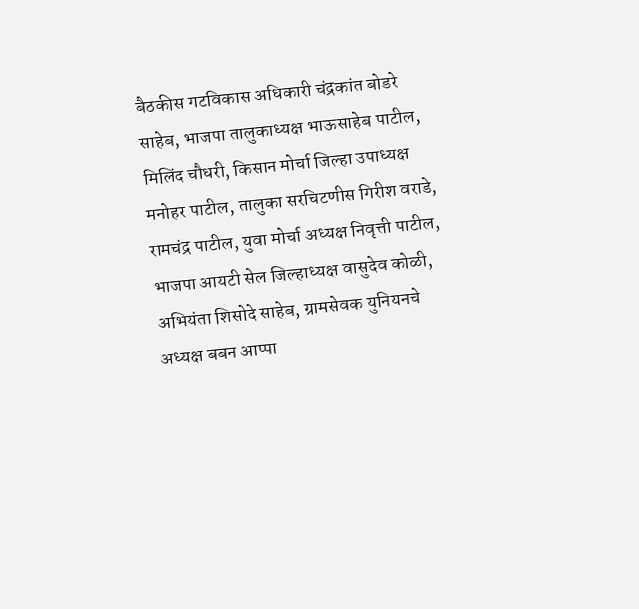बैठकीस गटविकास अधिकारी चंद्रकांत बोडरे साहेब, भाजपा तालुकाध्यक्ष भाऊसाहेब पाटील, मिलिंद चौधरी, किसान मोर्चा जिल्हा उपाध्यक्ष मनोहर पाटील, तालुका सरचिटणीस गिरीश वराडे, रामचंद्र पाटील, युवा मोर्चा अध्यक्ष निवृत्ती पाटील, भाजपा आयटी सेल जिल्हाध्यक्ष वासुदेव कोळी, अभियंता शिसोदे साहेब, ग्रामसेवक युनियनचे अध्यक्ष बबन आप्पा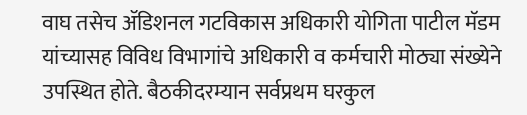वाघ तसेच ॲडिशनल गटविकास अधिकारी योगिता पाटील मॅडम यांच्यासह विविध विभागांचे अधिकारी व कर्मचारी मोठ्या संख्येने उपस्थित होते. बैठकीदरम्यान सर्वप्रथम घरकुल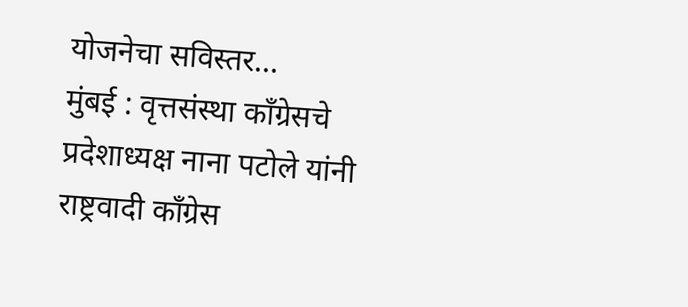योजनेचा सविस्तर…
मुंबई : वृत्तसंस्था कॉंग्रेसचे प्रदेशाध्यक्ष नाना पटोले यांनी राष्ट्रवादी कॉंग्रेस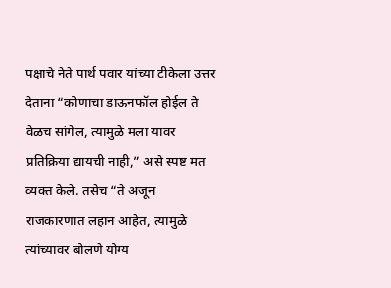पक्षाचे नेते पार्थ पवार यांच्या टीकेला उत्तर देताना “कोणाचा डाऊनफॉल होईल ते वेळच सांगेल, त्यामुळे मला यावर प्रतिक्रिया द्यायची नाही,” असे स्पष्ट मत व्यक्त केले. तसेच “ते अजून राजकारणात लहान आहेत, त्यामुळे त्यांच्यावर बोलणे योग्य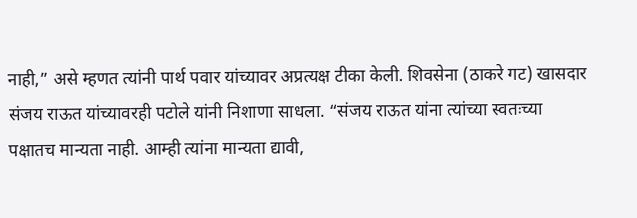नाही,” असे म्हणत त्यांनी पार्थ पवार यांच्यावर अप्रत्यक्ष टीका केली. शिवसेना (ठाकरे गट) खासदार संजय राऊत यांच्यावरही पटोले यांनी निशाणा साधला. “संजय राऊत यांना त्यांच्या स्वतःच्या पक्षातच मान्यता नाही. आम्ही त्यांना मान्यता द्यावी,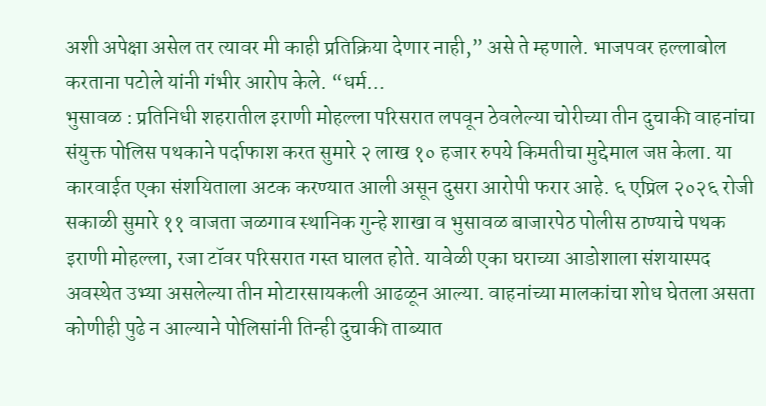अशी अपेक्षा असेल तर त्यावर मी काही प्रतिक्रिया देणार नाही,” असे ते म्हणाले. भाजपवर हल्लाबोल करताना पटोले यांनी गंभीर आरोप केले. “धर्म…
भुसावळ : प्रतिनिधी शहरातील इराणी मोहल्ला परिसरात लपवून ठेवलेल्या चोरीच्या तीन दुचाकी वाहनांचा संयुक्त पोलिस पथकाने पर्दाफाश करत सुमारे २ लाख १० हजार रुपये किमतीचा मुद्देमाल जप्त केला. या कारवाईत एका संशयिताला अटक करण्यात आली असून दुसरा आरोपी फरार आहे. ६ एप्रिल २०२६ रोजी सकाळी सुमारे ११ वाजता जळगाव स्थानिक गुन्हे शाखा व भुसावळ बाजारपेठ पोलीस ठाण्याचे पथक इराणी मोहल्ला, रजा टॉवर परिसरात गस्त घालत होते. यावेळी एका घराच्या आडोशाला संशयास्पद अवस्थेत उभ्या असलेल्या तीन मोटारसायकली आढळून आल्या. वाहनांच्या मालकांचा शोध घेतला असता कोणीही पुढे न आल्याने पोलिसांनी तिन्ही दुचाकी ताब्यात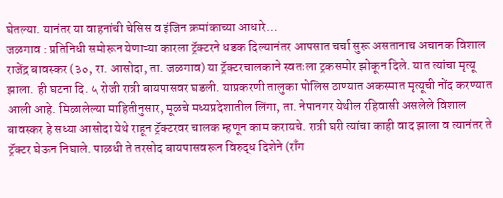घेतल्या. यानंतर या वाहनांची चेसिस व इंजिन क्रमांकाच्या आधारे…
जळगाव : प्रतिनिधी समोरून येणाऱ्या कारला ट्रॅक्टरने धडक दिल्यानंतर आपसात चर्चा सुरू असतानाच अचानक विशाल राजेंद्र बावस्कर (३०, रा. आसोदा, ता. जळगाव) या ट्रॅक्टरचालकाने स्वतःला ट्रकसमोर झोकून दिले. यात त्यांचा मृत्यू झाला. ही घटना दि. ५ रोजी रात्री बायपासवर घडली. याप्रकरणी तालुका पोलिस ठाण्यात अकस्मात मृत्यूची नोंद करण्यात आली आहे. मिळालेल्या माहितीनुसार, मूळचे मध्यप्रदेशातील लिंगा, ता. नेपानगर येथील रहिवासी असलेले विशाल बावस्कर हे सध्या आसोदा येथे राहून ट्रॅक्टरवर चालक म्हणून काम करायचे. रात्री घरी त्यांचा काही वाद झाला व त्यानंतर ते ट्रॅक्टर घेऊन निघाले. पाळधी ते तरसोद बायपासवरून विरुद्ध दिशेने (राँग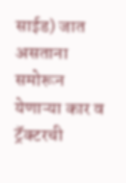साईड) जात असताना समोरून येणाऱ्या कार व ट्रॅक्टरची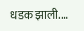धडक झाली.…